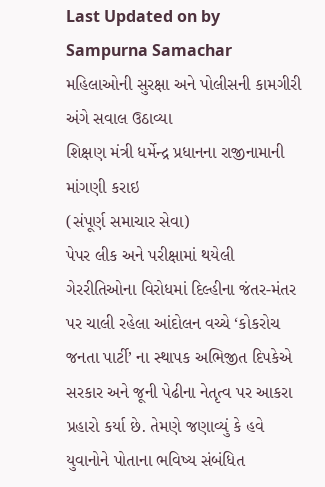Last Updated on by Sampurna Samachar
મહિલાઓની સુરક્ષા અને પોલીસની કામગીરી અંગે સવાલ ઉઠાવ્યા
શિક્ષણ મંત્રી ધર્મેન્દ્ર પ્રધાનના રાજીનામાની માંગણી કરાઇ
(સંપૂર્ણ સમાચાર સેવા)
પેપર લીક અને પરીક્ષામાં થયેલી ગેરરીતિઓના વિરોધમાં દિલ્હીના જંતર-મંતર પર ચાલી રહેલા આંદોલન વચ્ચે ‘કોકરોચ જનતા પાર્ટી’ ના સ્થાપક અભિજીત દિપકેએ સરકાર અને જૂની પેઢીના નેતૃત્વ પર આકરા પ્રહારો કર્યા છે. તેમણે જણાવ્યું કે હવે યુવાનોને પોતાના ભવિષ્ય સંબંધિત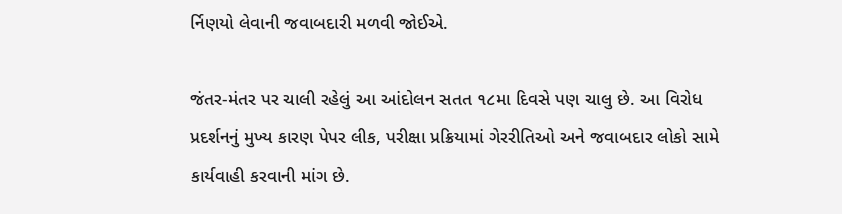ર્નિણયો લેવાની જવાબદારી મળવી જોઈએ.

જંતર-મંતર પર ચાલી રહેલું આ આંદોલન સતત ૧૮મા દિવસે પણ ચાલુ છે. આ વિરોધ પ્રદર્શનનું મુખ્ય કારણ પેપર લીક, પરીક્ષા પ્રક્રિયામાં ગેરરીતિઓ અને જવાબદાર લોકો સામે કાર્યવાહી કરવાની માંગ છે.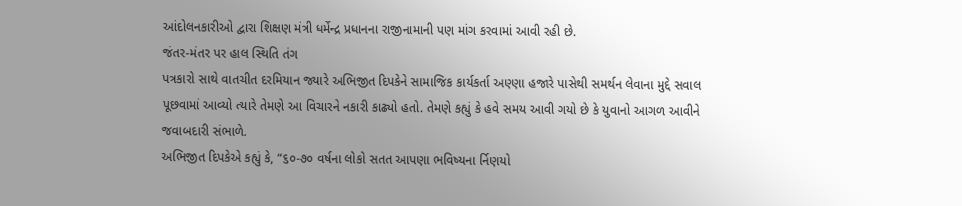આંદોલનકારીઓ દ્વારા શિક્ષણ મંત્રી ધર્મેન્દ્ર પ્રધાનના રાજીનામાની પણ માંગ કરવામાં આવી રહી છે.
જંતર-મંતર પર હાલ સ્થિતિ તંગ
પત્રકારો સાથે વાતચીત દરમિયાન જ્યારે અભિજીત દિપકેને સામાજિક કાર્યકર્તા અણ્ણા હજારે પાસેથી સમર્થન લેવાના મુદ્દે સવાલ પૂછવામાં આવ્યો ત્યારે તેમણે આ વિચારને નકારી કાઢ્યો હતો. તેમણે કહ્યું કે હવે સમય આવી ગયો છે કે યુવાનો આગળ આવીને જવાબદારી સંભાળે.
અભિજીત દિપકેએ કહ્યું કે, “૬૦-૭૦ વર્ષના લોકો સતત આપણા ભવિષ્યના ર્નિણયો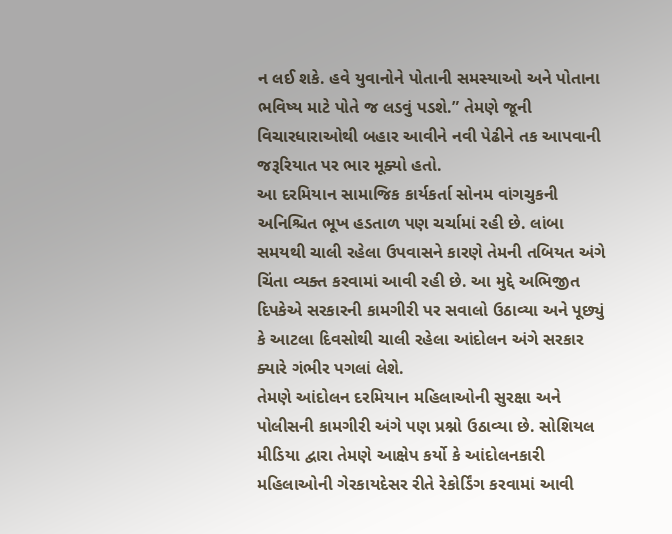ન લઈ શકે. હવે યુવાનોને પોતાની સમસ્યાઓ અને પોતાના ભવિષ્ય માટે પોતે જ લડવું પડશે.” તેમણે જૂની વિચારધારાઓથી બહાર આવીને નવી પેઢીને તક આપવાની જરૂરિયાત પર ભાર મૂક્યો હતો.
આ દરમિયાન સામાજિક કાર્યકર્તા સોનમ વાંગચુકની અનિશ્ચિત ભૂખ હડતાળ પણ ચર્ચામાં રહી છે. લાંબા સમયથી ચાલી રહેલા ઉપવાસને કારણે તેમની તબિયત અંગે ચિંતા વ્યક્ત કરવામાં આવી રહી છે. આ મુદ્દે અભિજીત દિપકેએ સરકારની કામગીરી પર સવાલો ઉઠાવ્યા અને પૂછ્યું કે આટલા દિવસોથી ચાલી રહેલા આંદોલન અંગે સરકાર ક્યારે ગંભીર પગલાં લેશે.
તેમણે આંદોલન દરમિયાન મહિલાઓની સુરક્ષા અને પોલીસની કામગીરી અંગે પણ પ્રશ્નો ઉઠાવ્યા છે. સોશિયલ મીડિયા દ્વારા તેમણે આક્ષેપ કર્યો કે આંદોલનકારી મહિલાઓની ગેરકાયદેસર રીતે રેકોર્ડિંગ કરવામાં આવી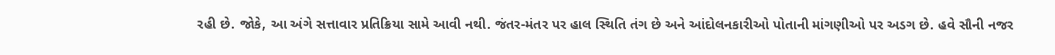રહી છે. જોકે, આ અંગે સત્તાવાર પ્રતિક્રિયા સામે આવી નથી. જંતર-મંતર પર હાલ સ્થિતિ તંગ છે અને આંદોલનકારીઓ પોતાની માંગણીઓ પર અડગ છે. હવે સૌની નજર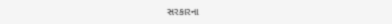સરકારના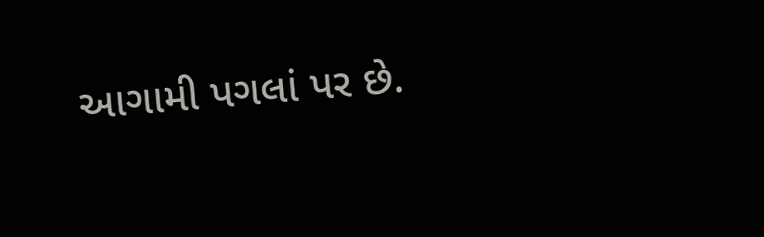આગામી પગલાં પર છે.